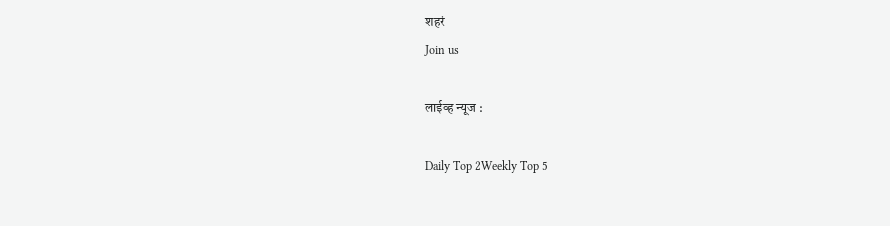शहरं
Join us

लाईव्ह न्यूज :

Daily Top 2Weekly Top 5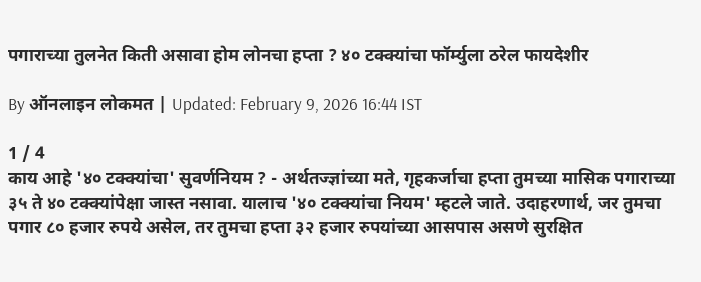पगाराच्या तुलनेत किती असावा होम लोनचा हप्ता ? ४० टक्क्यांचा फॉर्म्युला ठरेल फायदेशीर

By ऑनलाइन लोकमत | Updated: February 9, 2026 16:44 IST

1 / 4
काय आहे '४० टक्क्यांचा' सुवर्णनियम ? - अर्थतज्ज्ञांच्या मते, गृहकर्जाचा हप्ता तुमच्या मासिक पगाराच्या ३५ ते ४० टक्क्यांपेक्षा जास्त नसावा. यालाच '४० टक्क्यांचा नियम' म्हटले जाते. उदाहरणार्थ, जर तुमचा पगार ८० हजार रुपये असेल, तर तुमचा हप्ता ३२ हजार रुपयांच्या आसपास असणे सुरक्षित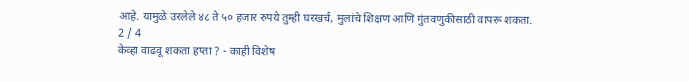आहे. यामुळे उरलेले ४८ ते ५० हजार रुपये तुम्ही घरखर्च, मुलांचे शिक्षण आणि गुंतवणुकीसाठी वापरू शकता.
2 / 4
केव्हा वाढवू शकता हप्ता ? - काही विशेष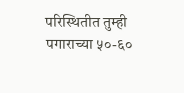परिस्थितीत तुम्ही पगाराच्या ५०-६०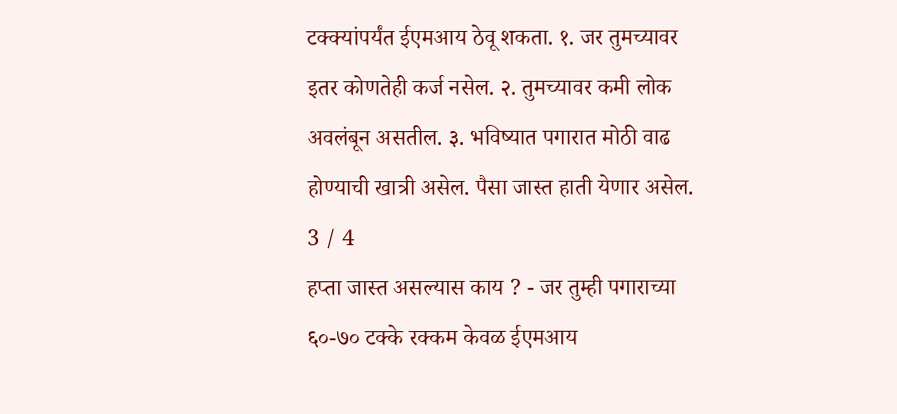टक्क्यांपर्यंत ईएमआय ठेवू शकता. १. जर तुमच्यावर इतर कोणतेही कर्ज नसेल. २. तुमच्यावर कमी लोक अवलंबून असतील. ३. भविष्यात पगारात मोठी वाढ होण्याची खात्री असेल. पैसा जास्त हाती येणार असेल.
3 / 4
हप्ता जास्त असल्यास काय ? - जर तुम्ही पगाराच्या ६०-७० टक्के रक्कम केवळ ईएमआय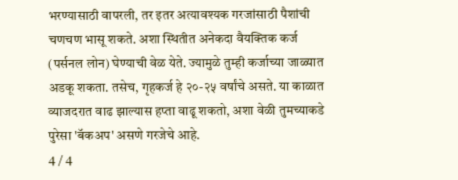भरण्यासाठी वापरली, तर इतर अत्यावश्यक गरजांसाठी पैशांची चणचण भासू शकते. अशा स्थितीत अनेकदा वैयक्तिक कर्ज (पर्सनल लोन) घेण्याची वेळ येते. ज्यामुळे तुम्ही कर्जाच्या जाळ्यात अडकू शकता. तसेच, गृहकर्ज हे २०-२५ वर्षांचे असते. या काळात व्याजदरात वाढ झाल्यास हप्ता वाढू शकतो, अशा वेळी तुमच्याकडे पुरेसा 'बॅकअप' असणे गरजेचे आहे.
4 / 4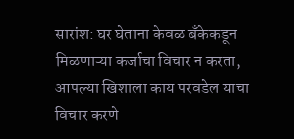सारांश: घर घेताना केवळ बँकेकडून मिळणाऱ्या कर्जाचा विचार न करता, आपल्या खिशाला काय परवडेल याचा विचार करणे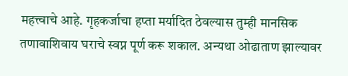महत्त्वाचे आहे. गृहकर्जाचा हप्ता मर्यादित ठेवल्यास तुम्ही मानसिक तणावाशिवाय घराचे स्वप्न पूर्ण करू शकाल. अन्यथा ओढाताण झाल्यावर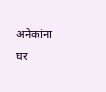अनेकांना घर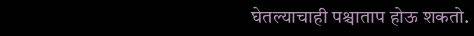घेतल्याचाही पश्चाताप होऊ शकतो.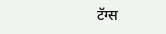टॅग्स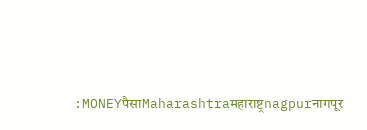:MONEYपैसाMaharashtraमहाराष्ट्रnagpurनागपूर